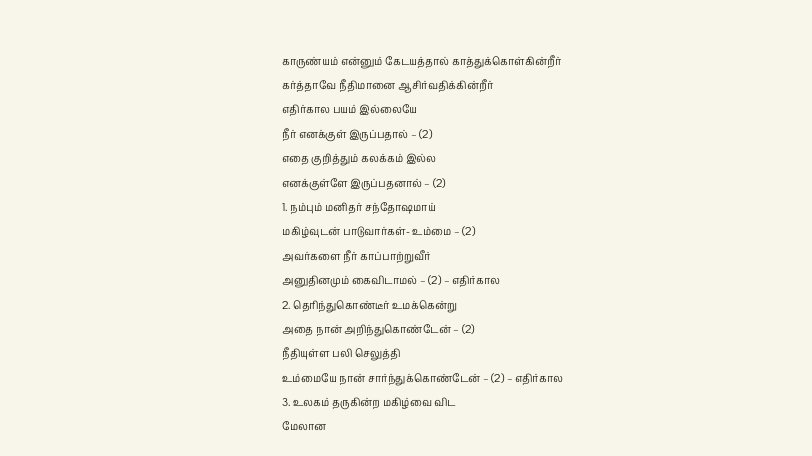காருண்யம் என்னும் கேடயத்தால் காத்துக்கொள்கின்றீர்
கர்த்தாவே நீதிமானை ஆசிர்வதிக்கின்றீர்
எதிர்கால பயம் இல்லையே
நீர் எனக்குள் இருப்பதால் – (2)
எதை குறித்தும் கலக்கம் இல்ல
எனக்குள்ளே இருப்பதனால் – (2)
1. நம்பும் மனிதர் சந்தோஷமாய்
மகிழ்வுடன் பாடுவார்கள்- உம்மை – (2)
அவர்களை நீர் காப்பாற்றுவீர்
அனுதினமும் கைவிடாமல் – (2) – எதிர்கால
2. தெரிந்துகொண்டீர் உமக்கென்று
அதை நான் அறிந்துகொண்டேன் – (2)
நீதியுள்ள பலி செலுத்தி
உம்மையே நான் சார்ந்துக்கொண்டேன் – (2) – எதிர்கால
3. உலகம் தருகின்ற மகிழ்வை விட
மேலான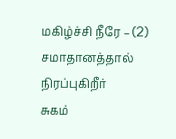மகிழ்ச்சி நீரே – (2)
சமாதானத்தால் நிரப்புகிறீர்
சுகம்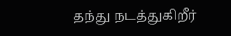தந்து நடத்துகிறீர்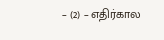– (2) – எதிர்கால